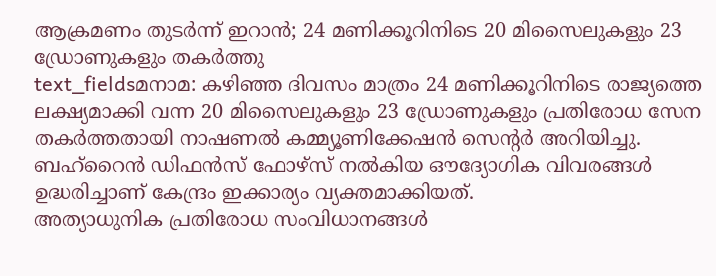ആക്രമണം തുടർന്ന് ഇറാൻ; 24 മണിക്കൂറിനിടെ 20 മിസൈലുകളും 23 ഡ്രോണുകളും തകർത്തു
text_fieldsമനാമ: കഴിഞ്ഞ ദിവസം മാത്രം 24 മണിക്കൂറിനിടെ രാജ്യത്തെ ലക്ഷ്യമാക്കി വന്ന 20 മിസൈലുകളും 23 ഡ്രോണുകളും പ്രതിരോധ സേന തകർത്തതായി നാഷണൽ കമ്മ്യൂണിക്കേഷൻ സെന്റർ അറിയിച്ചു. ബഹ്റൈൻ ഡിഫൻസ് ഫോഴ്സ് നൽകിയ ഔദ്യോഗിക വിവരങ്ങൾ ഉദ്ധരിച്ചാണ് കേന്ദ്രം ഇക്കാര്യം വ്യക്തമാക്കിയത്.
അത്യാധുനിക പ്രതിരോധ സംവിധാനങ്ങൾ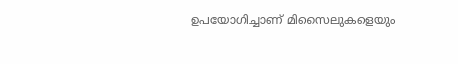ഉപയോഗിച്ചാണ് മിസൈലുകളെയും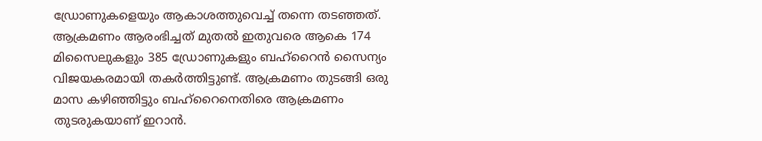ഡ്രോണുകളെയും ആകാശത്തുവെച്ച് തന്നെ തടഞ്ഞത്. ആക്രമണം ആരംഭിച്ചത് മുതൽ ഇതുവരെ ആകെ 174 മിസൈലുകളും 385 ഡ്രോണുകളും ബഹ്റൈൻ സൈന്യം വിജയകരമായി തകർത്തിട്ടുണ്ട്. ആക്രമണം തുടങ്ങി ഒരു മാസ കഴിഞ്ഞിട്ടും ബഹ്റൈനെതിരെ ആക്രമണം തുടരുകയാണ് ഇറാൻ.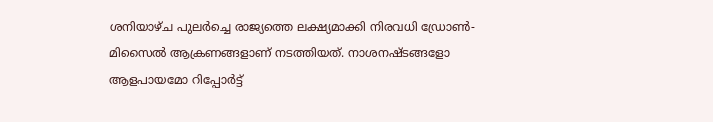ശനിയാഴ്ച പുലർച്ചെ രാജ്യത്തെ ലക്ഷ്യമാക്കി നിരവധി ഡ്രോൺ-മിസൈൽ ആക്രണങ്ങളാണ് നടത്തിയത്. നാശനഷ്ടങ്ങളോ ആളപായമോ റിപ്പോർട്ട്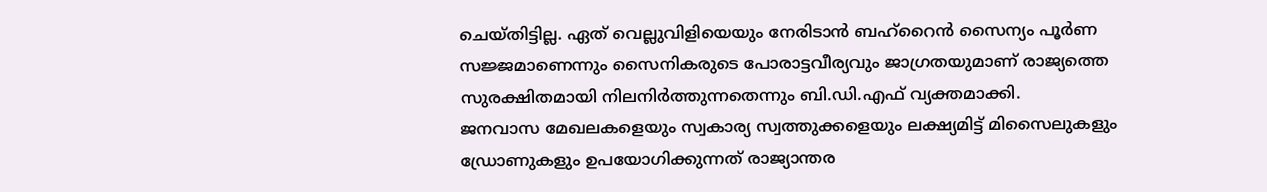ചെയ്തിട്ടില്ല. ഏത് വെല്ലുവിളിയെയും നേരിടാൻ ബഹ്റൈൻ സൈന്യം പൂർണ സജ്ജമാണെന്നും സൈനികരുടെ പോരാട്ടവീര്യവും ജാഗ്രതയുമാണ് രാജ്യത്തെ സുരക്ഷിതമായി നിലനിർത്തുന്നതെന്നും ബി.ഡി.എഫ് വ്യക്തമാക്കി.
ജനവാസ മേഖലകളെയും സ്വകാര്യ സ്വത്തുക്കളെയും ലക്ഷ്യമിട്ട് മിസൈലുകളും ഡ്രോണുകളും ഉപയോഗിക്കുന്നത് രാജ്യാന്തര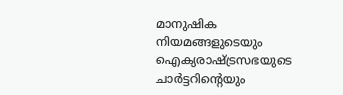മാനുഷിക നിയമങ്ങളുടെയും ഐക്യരാഷ്ട്രസഭയുടെ ചാർട്ടറിന്റെയും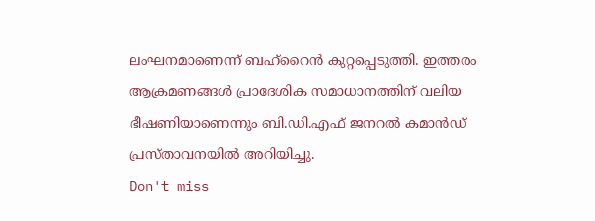ലംഘനമാണെന്ന് ബഹ്റൈൻ കുറ്റപ്പെടുത്തി. ഇത്തരം ആക്രമണങ്ങൾ പ്രാദേശിക സമാധാനത്തിന് വലിയ ഭീഷണിയാണെന്നും ബി.ഡി.എഫ് ജനറൽ കമാൻഡ് പ്രസ്താവനയിൽ അറിയിച്ചു.
Don't miss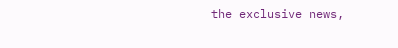the exclusive news,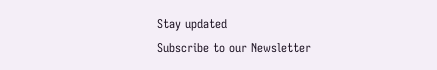Stay updated
Subscribe to our Newsletter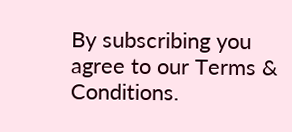By subscribing you agree to our Terms & Conditions.